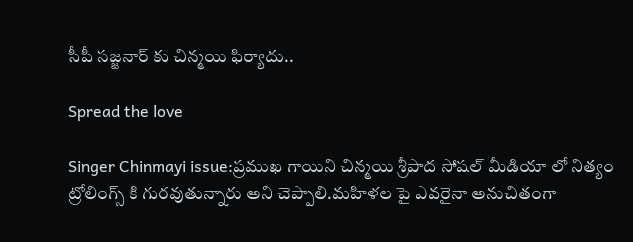సీపీ సజ్జనార్ కు చిన్మయి ఫిర్యాదు..

Spread the love

Singer Chinmayi issue:ప్రముఖ గాయిని చిన్మయి శ్రీపాద సోషల్ మీడియా లో నిత్యం ట్రోలింగ్స్ కి గురవుతున్నారు అని చెప్పాలి.మహిళల పై ఎవరైనా అనుచితంగా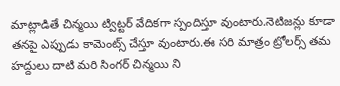మాట్లాడితే చిన్మయి ట్విట్టర్ వేదికగా స్పందిస్తూ వుంటారు.నెటిజన్లు కూడా తనపై ఎప్పుడు కామెంట్స్ చేస్తూ వుంటారు.ఈ సరి మాత్రం ట్రోలర్స్ తమ హద్దులు దాటి మరి సింగర్ చిన్మయి ని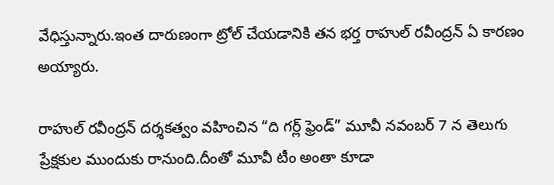వేధిస్తున్నారు.ఇంత దారుణంగా ట్రోల్ చేయడానికి తన భర్త రాహుల్ రవీంద్రన్ ఏ కారణం అయ్యారు.

రాహుల్ రవీంద్రన్ దర్శకత్వం వహించిన “ది గర్ల్ ఫ్రెండ్” మూవీ నవంబర్ 7 న తెలుగు ప్రేక్షకుల ముందుకు రానుంది.దీంతో మూవీ టీం అంతా కూడా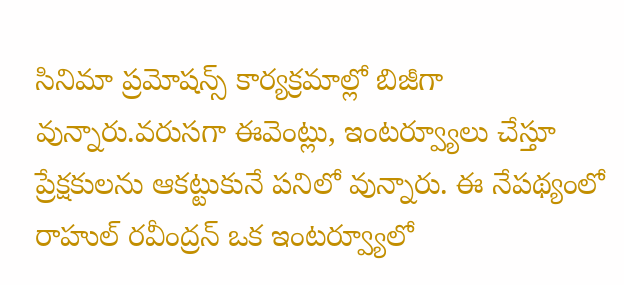సినిమా ప్రమోషన్స్ కార్యక్రమాల్లో బిజీగా వున్నారు.వరుసగా ఈవెంట్లు, ఇంటర్వ్యూలు చేస్తూ ప్రేక్షకులను ఆకట్టుకునే పనిలో వున్నారు. ఈ నేపథ్యంలో రాహుల్ రవీంద్రన్ ఒక ఇంటర్వ్యూలో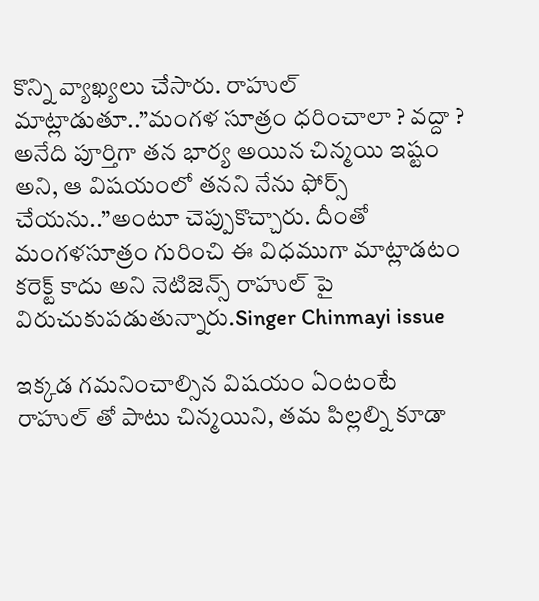కొన్ని వ్యాఖ్యలు చేసారు. రాహుల్ మాట్లాడుతూ..”మంగళ సూత్రం ధరించాలా ? వద్దా ? అనేది పూర్తిగా తన భార్య అయిన చిన్మయి ఇష్టం అని, ఆ విషయంలో తనని నేను ఫోర్స్ చేయను..”అంటూ చెప్పుకొచ్చారు. దీంతో మంగళసూత్రం గురించి ఈ విధముగా మాట్లాడటం కరెక్ట్ కాదు అని నెటిజెన్స్ రాహుల్ పై విరుచుకుపడుతున్నారు.Singer Chinmayi issue

ఇక్కడ గమనించాల్సిన విషయం ఏంటంటే రాహుల్ తో పాటు చిన్మయిని, తమ పిల్లల్ని కూడా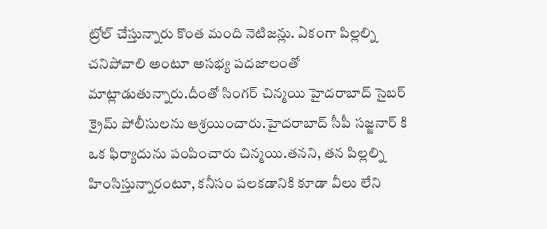ట్రోల్ చేస్తున్నారు కొంత మంది నెటిజన్లు. ఏకంగా పిల్లల్ని చనిపోవాలి అంటూ అసభ్య పదజాలంతో మాట్లాడుతున్నారు.దీంతో సింగర్ చిన్మయి హైదరాబాద్ సైబర్ క్రైమ్ పోలీసులను ఆశ్రయించారు.హైదరాబాద్ సీపీ సజ్జనార్ కి ఒక ఫిర్యాదును పంపించారు చిన్మయి.తనని, తన పిల్లల్ని హింసిస్తున్నారంటూ, కనీసం పలకడానికి కూడా వీలు లేని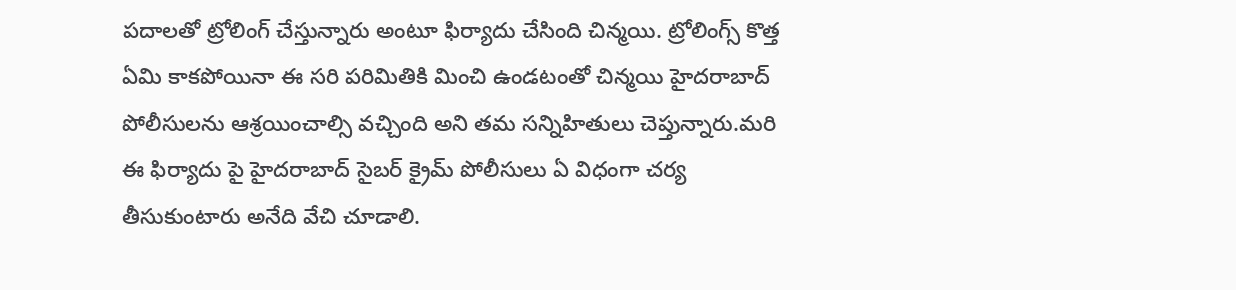పదాలతో ట్రోలింగ్ చేస్తున్నారు అంటూ ఫిర్యాదు చేసింది చిన్మయి. ట్రోలింగ్స్ కొత్త ఏమి కాకపోయినా ఈ సరి పరిమితికి మించి ఉండటంతో చిన్మయి హైదరాబాద్ పోలీసులను ఆశ్రయించాల్సి వచ్చింది అని తమ సన్నిహితులు చెప్తున్నారు.మరి ఈ ఫిర్యాదు పై హైదరాబాద్ సైబర్ క్రైమ్ పోలీసులు ఏ విధంగా చర్య తీసుకుంటారు అనేది వేచి చూడాలి.